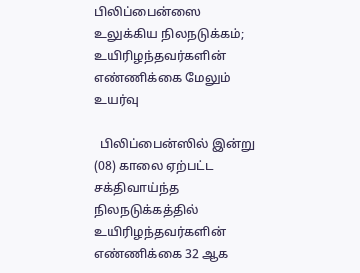பிலிப்பைன்ஸை உலுக்கிய நிலநடுக்கம்; உயிரிழந்தவர்களின் எண்ணிக்கை மேலும் உயர்வு

  பிலிப்பைன்ஸில் இன்று (08) காலை ஏற்பட்ட சக்திவாய்ந்த நிலநடுக்கத்தில் உயிரிழந்தவர்களின் எண்ணிக்கை 32 ஆக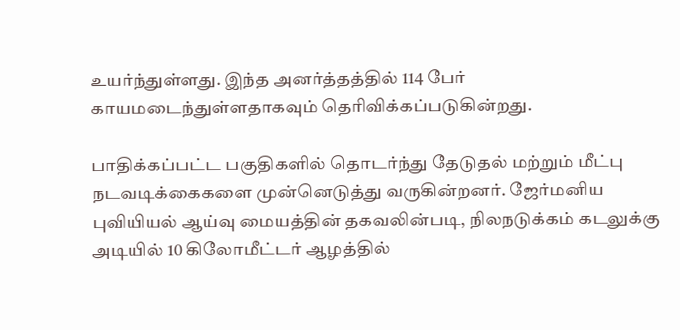உயர்ந்துள்ளது. இந்த அனர்த்தத்தில் 114 பேர் காயமடைந்துள்ளதாகவும் தெரிவிக்கப்படுகின்றது.

பாதிக்கப்பட்ட பகுதிகளில் தொடர்ந்து தேடுதல் மற்றும் மீட்பு நடவடிக்கைகளை முன்னெடுத்து வருகின்றனர். ஜேர்மனிய புவியியல் ஆய்வு மையத்தின் தகவலின்படி, நிலநடுக்கம் கடலுக்கு அடியில் 10 கிலோமீட்டர் ஆழத்தில்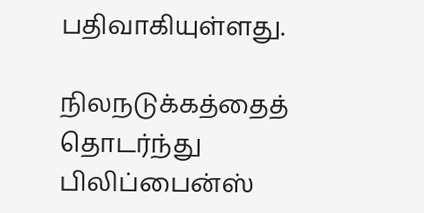பதிவாகியுள்ளது.

நிலநடுக்கத்தைத் தொடர்ந்து பிலிப்பைன்ஸ்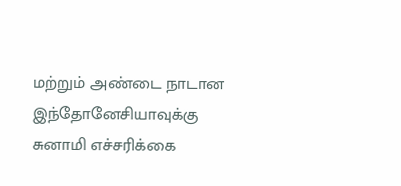மற்றும் அண்டை நாடான இந்தோனேசியாவுக்கு சுனாமி எச்சரிக்கை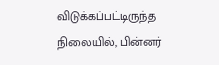விடுக்கப்பட்டிருந்த நிலையில், பின்னர்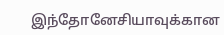இந்தோனேசியாவுக்கான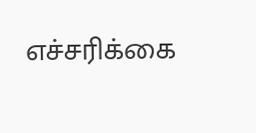எச்சரிக்கை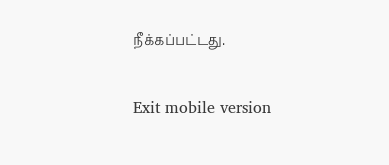நீக்கப்பட்டது.

Exit mobile version